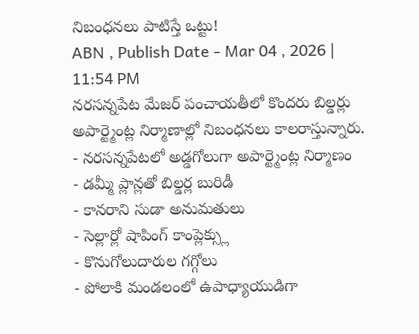నిబంధనలు పాటిస్తే ఒట్టు!
ABN , Publish Date - Mar 04 , 2026 | 11:54 PM
నరసన్నపేట మేజర్ పంచాయతీలో కొందరు బిల్డర్లు అపార్ట్మెంట్ల నిర్మాణాల్లో నిబంధనలు కాలరాస్తున్నారు.
- నరసన్నపేటలో అడ్డగోలుగా అపార్ట్మెంట్ల నిర్మాణం
- డమ్మీ ప్లాన్లతో బిల్డర్ల బురిడీ
- కానరాని సుడా అనుమతులు
- సెల్లార్లో షాపింగ్ కాంప్లెక్స్లు
- కొనుగోలుదారుల గగ్గోలు
- పోలాకి మండలంలో ఉపాధ్యాయుడిగా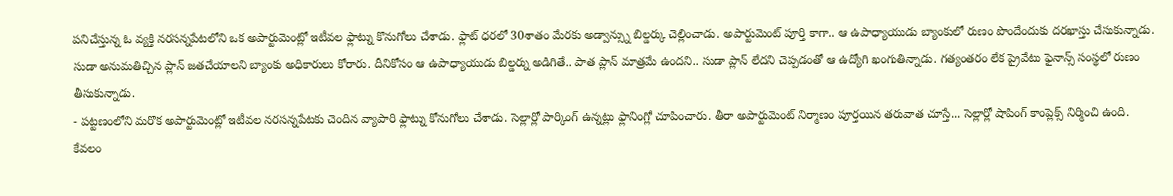పనిచేస్తున్న ఓ వ్యక్తి నరసన్నపేటలోని ఒక అపార్టుమెంట్లో ఇటీవల ఫ్లాట్ను కొనుగోలు చేశాడు. ఫ్లాట్ ధరలో 30శాతం మేరకు అడ్వాన్స్ను బిల్డర్కు చెల్లించాడు. అపార్టుమెంట్ పూర్తి కాగా.. ఆ ఉపాధ్యాయుడు బ్యాంకులో రుణం పొందేందుకు దరఖాస్తు చేసుకున్నాడు. సుడా అనుమతిచ్చిన ప్లాన్ జతచేయాలని బ్యాంకు అధికారులు కోరారు. దీనికోసం ఆ ఉపాధ్యాయుడు బిల్డర్ను అడిగితే.. పాత ప్లాన్ మాత్రమే ఉందని.. సుడా ప్లాన్ లేదని చెప్పడంతో ఆ ఉద్యోగి ఖంగుతిన్నాడు. గత్యంతరం లేక ప్రైవేటు ఫైనాన్స్ సంస్థలో రుణం తీసుకున్నాడు.
- పట్టణంలోని మరొక అపార్టుమెంట్లో ఇటీవల నరసన్నపేటకు చెందిన వ్యాపారి ఫ్లాట్ను కోనుగోలు చేశాడు. సెల్లార్లో పార్కింగ్ ఉన్నట్లు ఫ్లానింగ్లో చూపించారు. తీరా అపార్టుమెంట్ నిర్మాణం పూర్తయిన తరువాత చూస్తే... సెల్లార్లో షాపింగ్ కాంప్లెక్స్ నిర్మించి ఉంది. కేవలం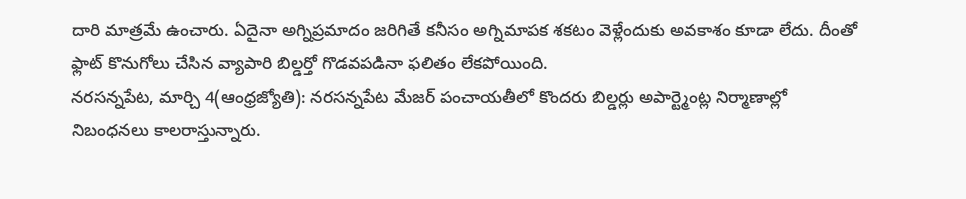దారి మాత్రమే ఉంచారు. ఏదైనా అగ్నిప్రమాదం జరిగితే కనీసం అగ్నిమాపక శకటం వెళ్లేందుకు అవకాశం కూడా లేదు. దీంతో ఫ్లాట్ కొనుగోలు చేసిన వ్యాపారి బిల్డర్తో గొడవపడినా ఫలితం లేకపోయింది.
నరసన్నపేట, మార్చి 4(ఆంధ్రజ్యోతి): నరసన్నపేట మేజర్ పంచాయతీలో కొందరు బిల్డర్లు అపార్ట్మెంట్ల నిర్మాణాల్లో నిబంధనలు కాలరాస్తున్నారు.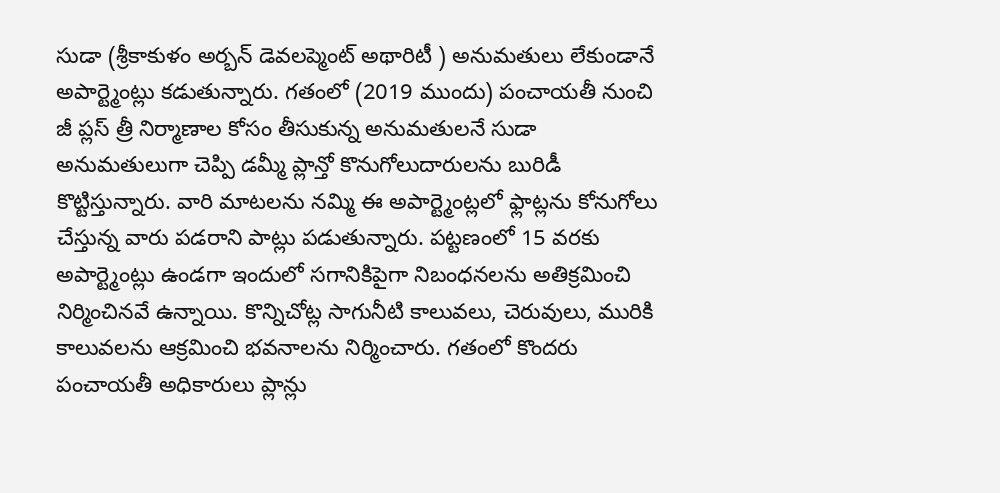సుడా (శ్రీకాకుళం అర్బన్ డెవలప్మెంట్ అథారిటీ ) అనుమతులు లేకుండానే అపార్ట్మెంట్లు కడుతున్నారు. గతంలో (2019 ముందు) పంచాయతీ నుంచి జీ ప్లస్ త్రీ నిర్మాణాల కోసం తీసుకున్న అనుమతులనే సుడా అనుమతులుగా చెప్పి డమ్మీ ప్లాన్తో కొనుగోలుదారులను బురిడీ కొట్టిస్తున్నారు. వారి మాటలను నమ్మి ఈ అపార్ట్మెంట్లలో ఫ్లాట్లను కోనుగోలు చేస్తున్న వారు పడరాని పాట్లు పడుతున్నారు. పట్టణంలో 15 వరకు అపార్ట్మెంట్లు ఉండగా ఇందులో సగానికిపైగా నిబంధనలను అతిక్రమించి నిర్మించినవే ఉన్నాయి. కొన్నిచోట్ల సాగునీటి కాలువలు, చెరువులు, మురికి కాలువలను ఆక్రమించి భవనాలను నిర్మించారు. గతంలో కొందరు పంచాయతీ అధికారులు ప్లాన్లు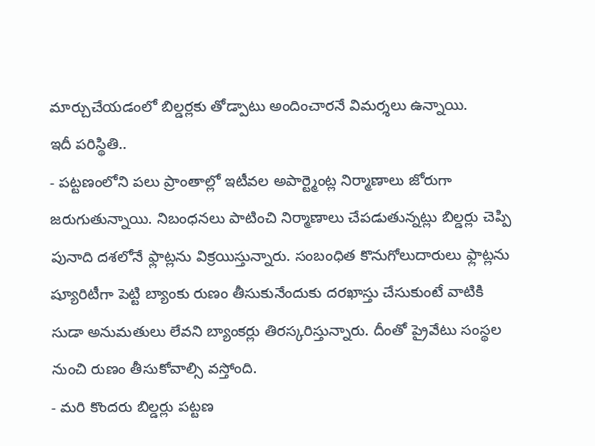మార్చుచేయడంలో బిల్డర్లకు తోడ్పాటు అందించారనే విమర్శలు ఉన్నాయి.
ఇదీ పరిస్థితి..
- పట్టణంలోని పలు ప్రాంతాల్లో ఇటీవల అపార్ట్మెంట్ల నిర్మాణాలు జోరుగా జరుగుతున్నాయి. నిబంధనలు పాటించి నిర్మాణాలు చేపడుతున్నట్లు బిల్డర్లు చెప్పి పునాది దశలోనే ఫ్లాట్లను విక్రయిస్తున్నారు. సంబంధిత కొనుగోలుదారులు ఫ్లాట్లను ష్యూరిటీగా పెట్టి బ్యాంకు రుణం తీసుకునేందుకు దరఖాస్తు చేసుకుంటే వాటికి సుడా అనుమతులు లేవని బ్యాంకర్లు తిరస్కరిస్తున్నారు. దీంతో ప్రైవేటు సంస్థల నుంచి రుణం తీసుకోవాల్సి వస్తోంది.
- మరి కొందరు బిల్డర్లు పట్టణ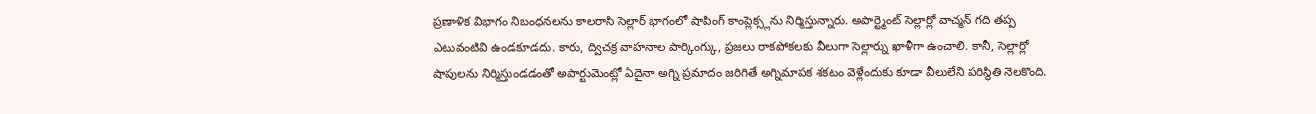ప్రణాళిక విభాగం నిబంధనలను కాలరాసి సెల్లార్ భాగంలో షాపింగ్ కాంప్లెక్స్లను నిర్మిస్తున్నారు. అపార్ట్మెంట్ సెల్లార్లో వాచ్మన్ గది తప్ప ఎటువంటివి ఉండకూడదు. కారు, ద్విచక్ర వాహనాల పార్కింగ్కు, ప్రజలు రాకపోకలకు వీలుగా సెల్లార్ను ఖాళీగా ఉంచాలి. కానీ, సెల్లార్లో షాపులను నిర్మిస్తుండడంతో అపార్టుమెంట్లో ఏదైనా అగ్ని ప్రమాదం జరిగితే అగ్నిమాపక శకటం వెళ్లేందుకు కూడా వీలులేని పరిస్థితి నెలకొంది.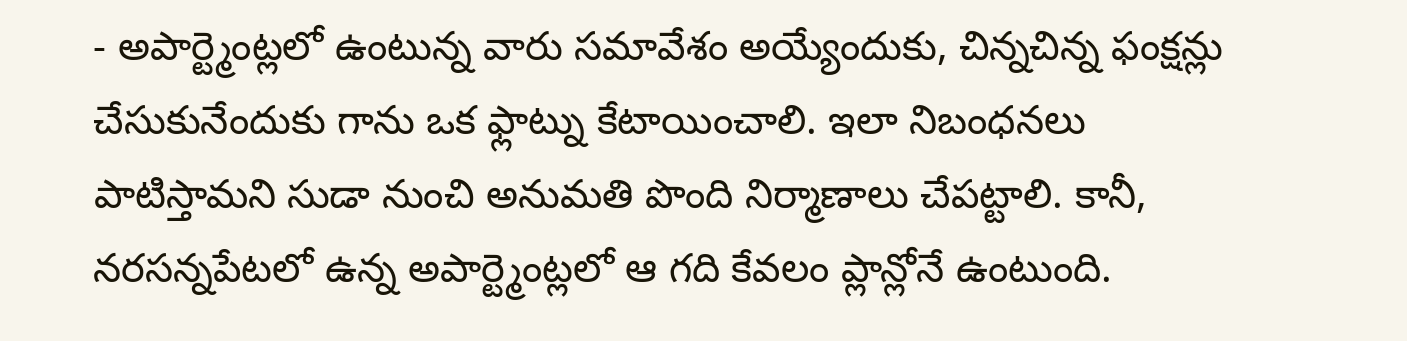- అపార్ట్మెంట్లలో ఉంటున్న వారు సమావేశం అయ్యేందుకు, చిన్నచిన్న ఫంక్షన్లు చేసుకునేందుకు గాను ఒక ఫ్లాట్ను కేటాయించాలి. ఇలా నిబంధనలు పాటిస్తామని సుడా నుంచి అనుమతి పొంది నిర్మాణాలు చేపట్టాలి. కానీ, నరసన్నపేటలో ఉన్న అపార్ట్మెంట్లలో ఆ గది కేవలం ప్లాన్లోనే ఉంటుంది.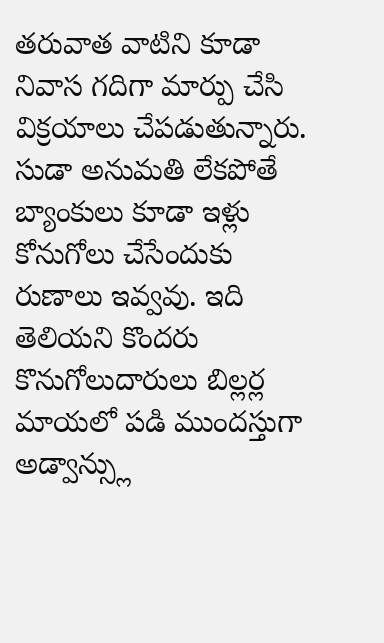తరువాత వాటిని కూడా నివాస గదిగా మార్పు చేసి విక్రయాలు చేపడుతున్నారు. సుడా అనుమతి లేకపోతే బ్యాంకులు కూడా ఇళ్లు కోనుగోలు చేసేందుకు రుణాలు ఇవ్వవు. ఇది తెలియని కొందరు కొనుగోలుదారులు బిల్లర్ల మాయలో పడి ముందస్తుగా అడ్వాన్స్లు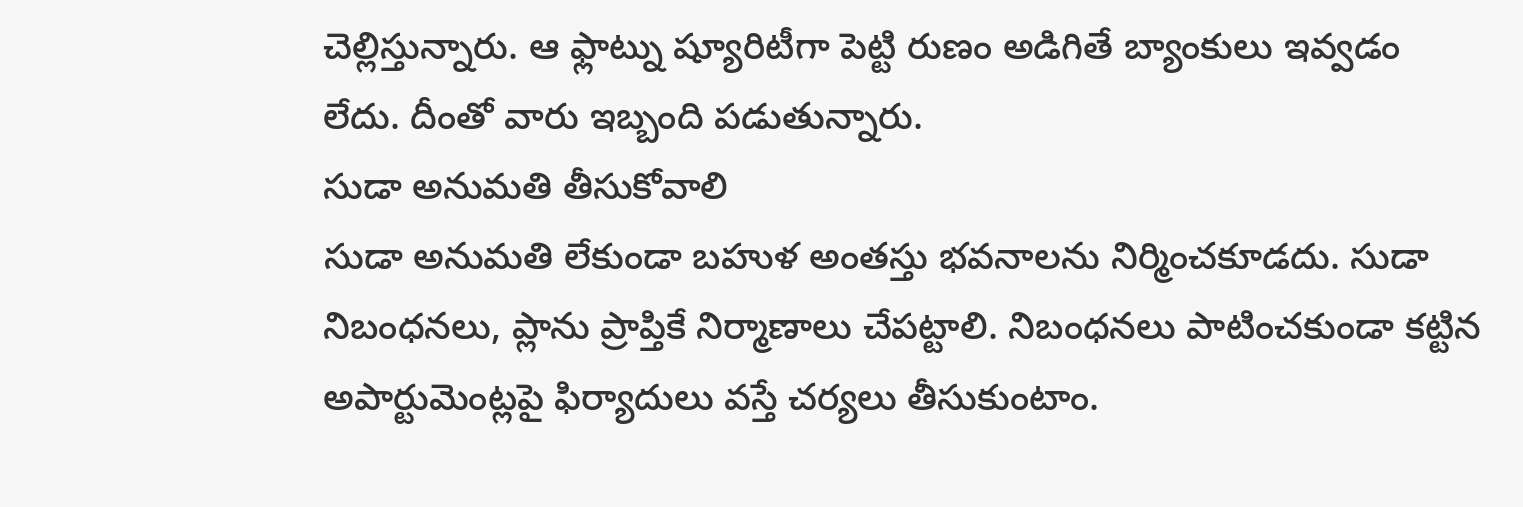చెల్లిస్తున్నారు. ఆ ఫ్లాట్ను ష్యూరిటీగా పెట్టి రుణం అడిగితే బ్యాంకులు ఇవ్వడం లేదు. దీంతో వారు ఇబ్బంది పడుతున్నారు.
సుడా అనుమతి తీసుకోవాలి
సుడా అనుమతి లేకుండా బహుళ అంతస్తు భవనాలను నిర్మించకూడదు. సుడా నిబంధనలు, ప్లాను ప్రాప్తికే నిర్మాణాలు చేపట్టాలి. నిబంధనలు పాటించకుండా కట్టిన అపార్టుమెంట్లపై ఫిర్యాదులు వస్తే చర్యలు తీసుకుంటాం.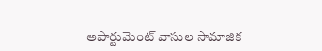అపార్టుమెంట్ వాసుల సామాజిక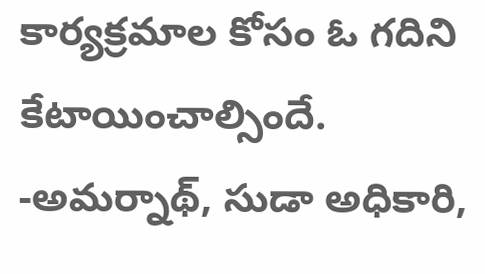కార్యక్రమాల కోసం ఓ గదిని కేటాయించాల్సిందే.
-అమర్నాథ్, సుడా అధికారి,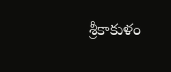శ్రీకాకుళం